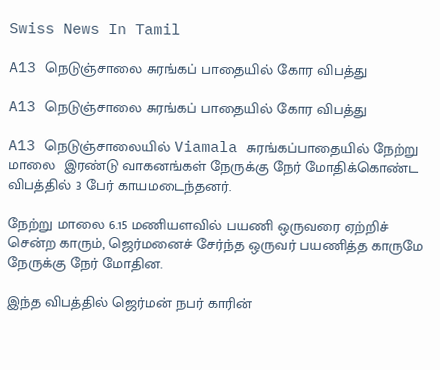Swiss News In Tamil

A13 நெடுஞ்சாலை சுரங்கப் பாதையில் கோர விபத்து

A13 நெடுஞ்சாலை சுரங்கப் பாதையில் கோர விபத்து

A13 நெடுஞ்சாலையில் Viamala சுரங்கப்பாதையில் நேற்று மாலை  இரண்டு வாகனங்கள் நேருக்கு நேர் மோதிக்கொண்ட விபத்தில் 3 பேர் காயமடைந்தனர்.

நேற்று மாலை 6.15 மணியளவில் பயணி ஒருவரை ஏற்றிச் சென்ற காரும், ஜெர்மனைச் சேர்ந்த ஒருவர் பயணித்த காருமே நேருக்கு நேர் மோதின.

இந்த விபத்தில் ஜெர்மன் நபர் காரின்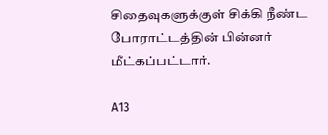சிதைவுகளுக்குள் சிக்கி நீண்ட  போராட்டத்தின் பின்னர் மீட்கப்பட்டார்.

A13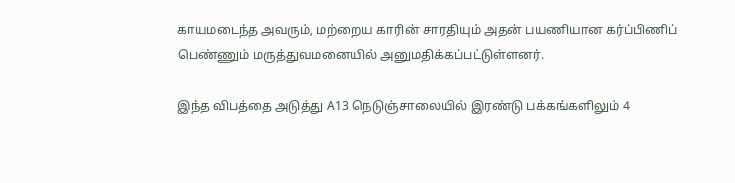காயமடைந்த அவரும், மற்றைய காரின் சாரதியும் அதன் பயணியான கர்ப்பிணிப் பெண்ணும் மருத்துவமனையில் அனுமதிக்கப்பட்டுள்ளனர்.

இந்த விபத்தை அடுத்து A13 நெடுஞ்சாலையில் இரண்டு பக்கங்களிலும் 4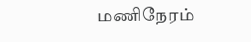மணிநேரம்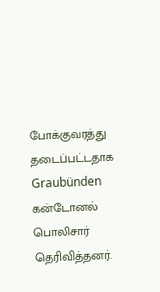போக்குவரத்து தடைப்பட்டதாக  Graubünden கன்டோனல் பொலிசார் தெரிவித்தனர்.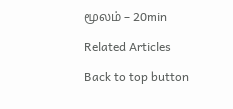மூலம் – 20min

Related Articles

Back to top button